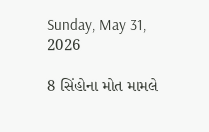Sunday, May 31, 2026

8 સિંહોના મોત મામલે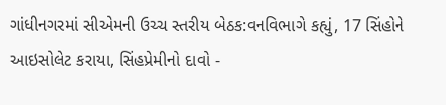ગાંધીનગરમાં સીએમની ઉચ્ચ સ્તરીય બેઠક:વનવિભાગે કહ્યું, 17 સિંહોને આઇસોલેટ કરાયા, સિંહપ્રેમીનો દાવો -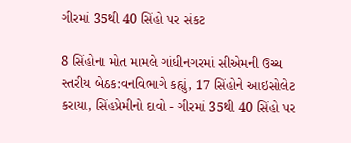ગીરમાં 35થી 40 સિંહો પર સંકટ

8 સિંહોના મોત મામલે ગાંધીનગરમાં સીએમની ઉચ્ચ સ્તરીય બેઠક:વનવિભાગે કહ્યું, 17 સિંહોને આઇસોલેટ કરાયા, સિંહપ્રેમીનો દાવો - ગીરમાં 35થી 40 સિંહો પર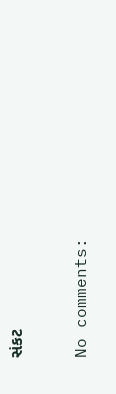સંકટ

No comments: